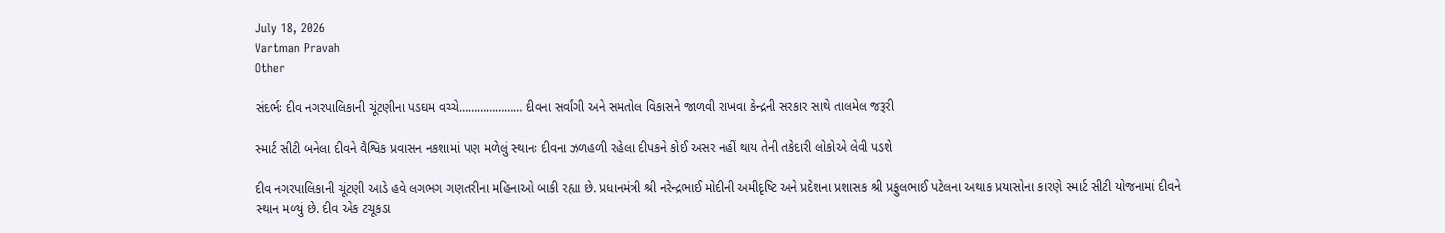July 18, 2026
Vartman Pravah
Other

સંદર્ભઃ દીવ નગરપાલિકાની ચૂંટણીના પડઘમ વચ્‍ચે………………… દીવના સર્વાંગી અને સમતોલ વિકાસને જાળવી રાખવા કેન્‍દ્રની સરકાર સાથે તાલમેલ જરૂરી

સ્‍માર્ટ સીટી બનેલા દીવને વૈશ્વિક પ્રવાસન નકશામાં પણ મળેલું સ્‍થાનઃ દીવના ઝળહળી રહેલા દીપકને કોઈ અસર નહીં થાય તેની તકેદારી લોકોએ લેવી પડશે

દીવ નગરપાલિકાની ચૂંટણી આડે હવે લગભગ ગણતરીના મહિનાઓ બાકી રહ્યા છે. પ્રધાનમંત્રી શ્રી નરેન્‍દ્રભાઈ મોદીની અમીદૃષ્‍ટિ અને પ્રદેશના પ્રશાસક શ્રી પ્રફુલભાઈ પટેલના અથાક પ્રયાસોના કારણે સ્‍માર્ટ સીટી યોજનામાં દીવને સ્‍થાન મળ્‍યું છે. દીવ એક ટચૂકડા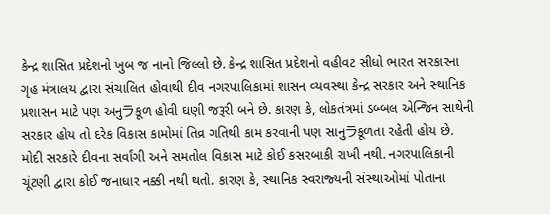કેન્‍દ્ર શાસિત પ્રદેશનો ખુબ જ નાનો જિલ્લો છે. કેન્‍દ્ર શાસિત પ્રદેશનો વહીવટ સીધો ભારત સરકારના ગૃહ મંત્રાલય દ્વારા સંચાલિત હોવાથી દીવ નગરપાલિકામાં શાસન વ્‍યવસ્‍થા કેન્‍દ્ર સરકાર અને સ્‍થાનિક પ્રશાસન માટે પણ અનુラકૂળ હોવી ઘણી જરૂરી બને છે. કારણ કે, લોકતંત્રમાં ડબ્‍બલ એન્‍જિન સાથેની સરકાર હોય તો દરેક વિકાસ કામોમાં તિવ્ર ગતિથી કામ કરવાની પણ સાનુラકૂળતા રહેતી હોય છે.
મોદી સરકારે દીવના સર્વાંગી અને સમતોલ વિકાસ માટે કોઈ કસરબાકી રાખી નથી. નગરપાલિકાની ચૂંટણી દ્વારા કોઈ જનાધાર નક્કી નથી થતો. કારણ કે, સ્‍થાનિક સ્‍વરાજ્‍યની સંસ્‍થાઓમાં પોતાના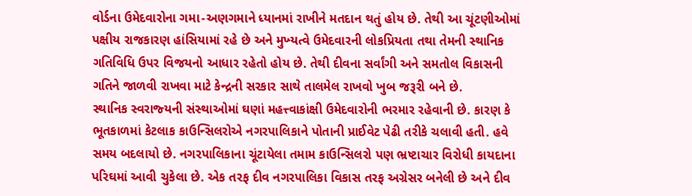વોર્ડના ઉમેદવારોના ગમા-અણગમાને ધ્‍યાનમાં રાખીને મતદાન થતું હોય છે. તેથી આ ચૂંટણીઓમાં પક્ષીય રાજકારણ હાંસિયામાં રહે છે અને મુખ્‍યત્‍વે ઉમેદવારની લોકપ્રિયતા તથા તેમની સ્‍થાનિક ગતિવિધિ ઉપર વિજયનો આધાર રહેતો હોય છે. તેથી દીવના સર્વાંગી અને સમતોલ વિકાસની ગતિને જાળવી રાખવા માટે કેન્‍દ્રની સરકાર સાથે તાલમેલ રાખવો ખુબ જરૂરી બને છે.
સ્‍થાનિક સ્‍વરાજ્‍યની સંસ્‍થાઓમાં ઘણાં મહત્ત્વાકાંક્ષી ઉમેદવારોની ભરમાર રહેવાની છે. કારણ કે ભૂતકાળમાં કેટલાક કાઉન્‍સિલરોએ નગરપાલિકાને પોતાની પ્રાઈવેટ પેઢી તરીકે ચલાવી હતી. હવે સમય બદલાયો છે. નગરપાલિકાના ચૂંટાયેલા તમામ કાઉન્‍સિલરો પણ ભ્રષ્‍ટાચાર વિરોધી કાયદાના પરિઘમાં આવી ચુકેલા છે. એક તરફ દીવ નગરપાલિકા વિકાસ તરફ અગ્રેસર બનેલી છે અને દીવ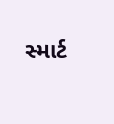સ્‍માર્ટ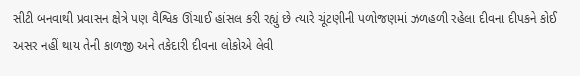સીટી બનવાથી પ્રવાસન ક્ષેત્રે પણ વૈશ્વિક ઊંચાઈ હાંસલ કરી રહ્યું છે ત્‍યારે ચૂંટણીની પળોજણમાં ઝળહળી રહેલા દીવના દીપકને કોઈ અસર નહીં થાય તેની કાળજી અને તકેદારી દીવના લોકોએ લેવી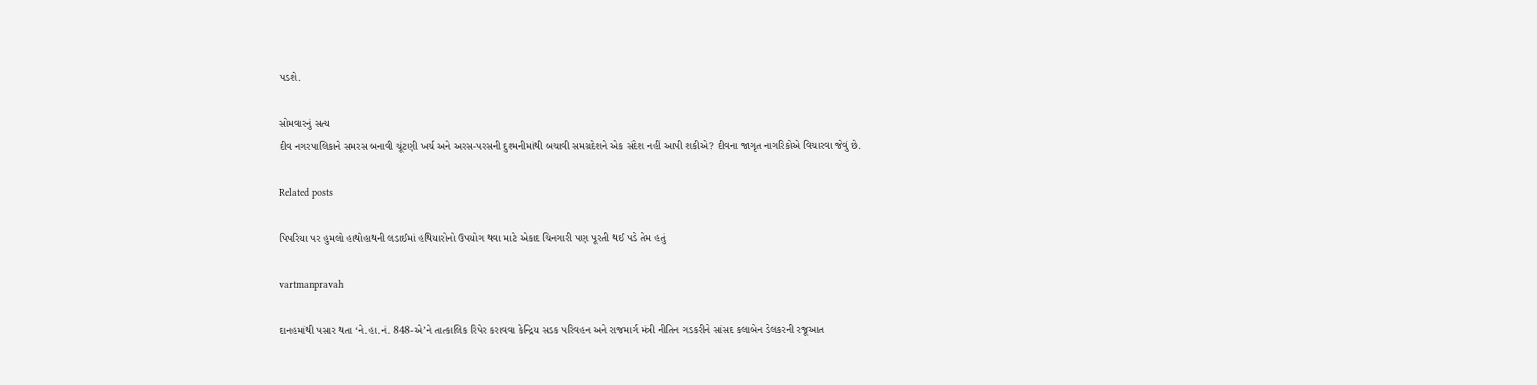પડશે.

સોમવારનું સત્‍ય
દીવ નગરપાલિકાને સમરસ બનાવી ચૂંટણી ખર્ચ અને અરસ-પરસની દુશ્‍મનીમાંથી બચાવી સમગ્રદેશને એક સંદેશ નહીં આપી શકીએ? દીવના જાગૃત નાગરિકોએ વિચારવા જેવું છે.

Related posts

પિપરિયા પર હુમલો હાથોહાથની લડાઈમાં હથિયારોનો ઉપયોગ થવા માટે એકાદ ચિનગારી પણ પૂરતી થઈ પડે તેમ હતું

vartmanpravah

દાનહમાંથી પસાર થતા ‘ને.હા.નં. 848-એ’ને તાત્‍કાલિક રિપેર કરાવવા કેન્‍દ્રિય સડક પરિવહન અને રાજમાર્ગ મંત્રી નીતિન ગડકરીને સાંસદ કલાબેન ડેલકરની રજૂઆત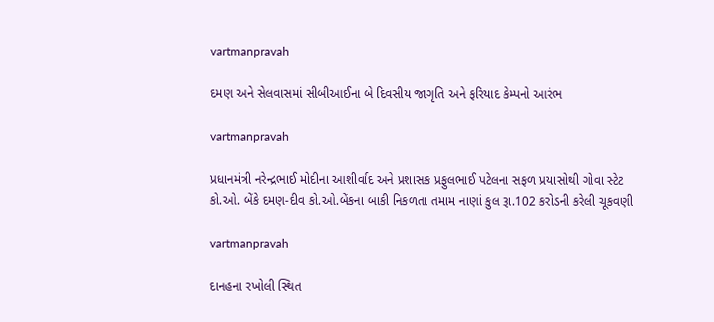vartmanpravah

દમણ અને સેલવાસમાં સીબીઆઈના બે દિવસીય જાગૃતિ અને ફરિયાદ કેમ્‍પનો આરંભ

vartmanpravah

પ્રધાનમંત્રી નરેન્‍દ્રભાઈ મોદીના આશીર્વાદ અને પ્રશાસક પ્રફુલભાઈ પટેલના સફળ પ્રયાસોથી ગોવા સ્‍ટેટ કો.ઓ. બેંકે દમણ-દીવ કો.ઓ.બેંકના બાકી નિકળતા તમામ નાણાં કુલ રૂા.102 કરોડની કરેલી ચૂકવણી

vartmanpravah

દાનહના રખોલી સ્‍થિત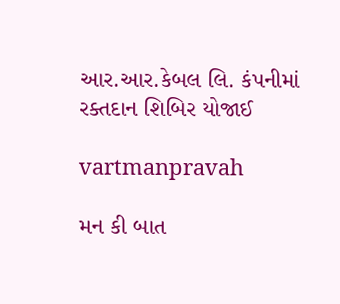આર.આર.કેબલ લિ. કંપનીમાં રક્‍તદાન શિબિર યોજાઈ

vartmanpravah

મન કી બાત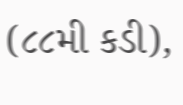(૮૮મી કડી),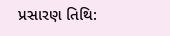પ્રસારણ તિથિ: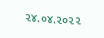૨૪.૦૪.૨૦૨૨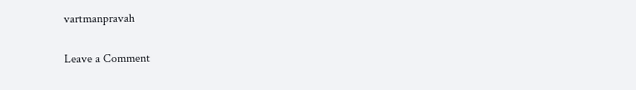vartmanpravah

Leave a Comment